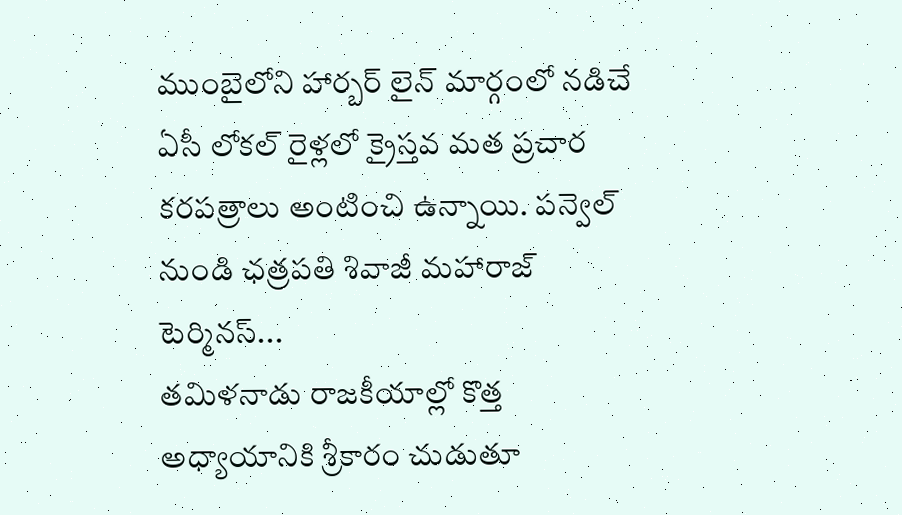ముంబైలోని హార్బర్ లైన్ మార్గంలో నడిచే ఏసీ లోకల్ రైళ్లలో క్రైస్తవ మత ప్రచార కరపత్రాలు అంటించి ఉన్నాయి. పన్వెల్ నుండి ఛత్రపతి శివాజీ మహారాజ్ టెర్మినస్...
తమిళనాడు రాజకీయాల్లో కొత్త అధ్యాయానికి శ్రీకారం చుడుతూ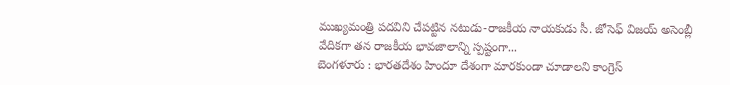ముఖ్యమంత్రి పదవిని చేపట్టిన నటుడు-రాజకీయ నాయకుడు సీ. జోసెఫ్ విజయ్ అసెంబ్లీ వేదికగా తన రాజకీయ భావజాలాన్ని స్పష్టంగా...
బెంగళూరు : భారతదేశం హిందూ దేశంగా మారకుండా చూడాలని కాంగ్రెస్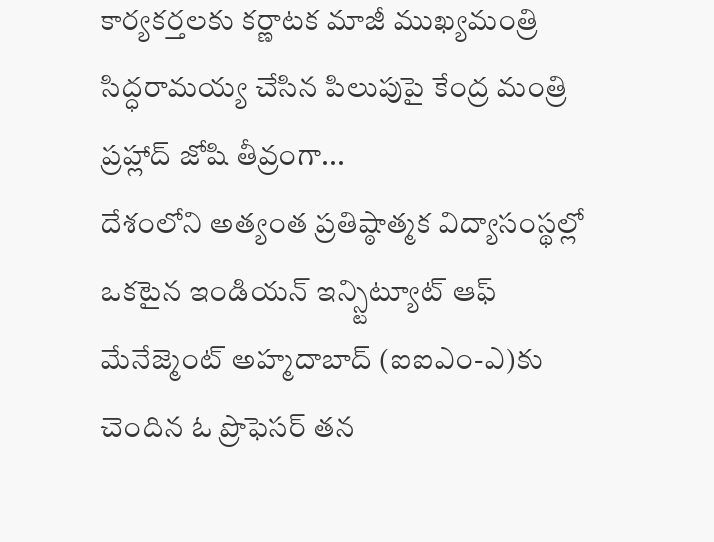కార్యకర్తలకు కర్ణాటక మాజీ ముఖ్యమంత్రి సిద్ధరామయ్య చేసిన పిలుపుపై కేంద్ర మంత్రి ప్రహ్లాద్ జోషి తీవ్రంగా...
దేశంలోని అత్యంత ప్రతిష్ఠాత్మక విద్యాసంస్థల్లో ఒకటైన ఇండియన్ ఇన్స్టిట్యూట్ ఆఫ్ మేనేజ్మెంట్ అహ్మదాబాద్ (ఐఐఎం-ఎ)కు చెందిన ఓ ప్రొఫెసర్ తన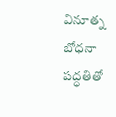వినూత్న బోధనా పద్ధతితో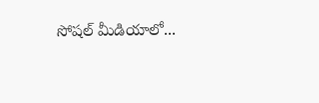సోషల్ మీడియాలో...